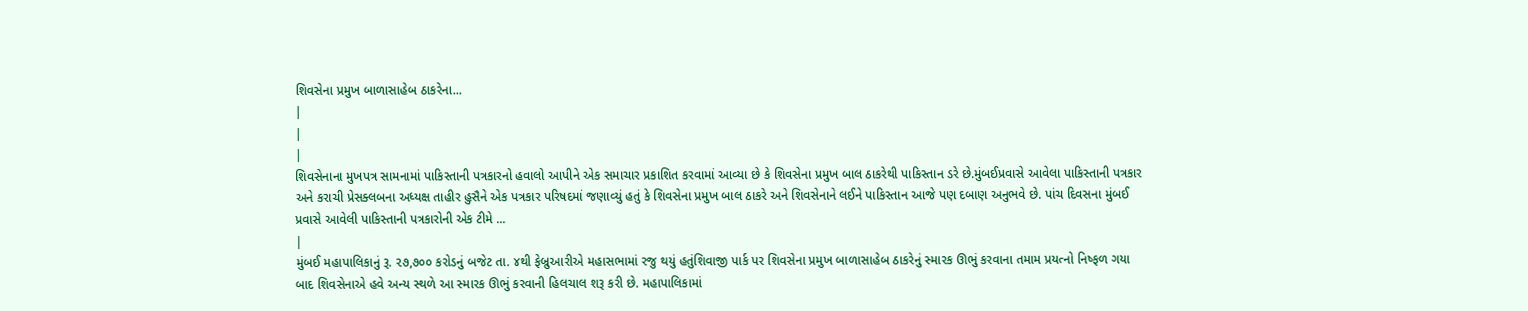શિવસેના પ્રમુખ બાળાસાહેબ ઠાકરેના...
|
|
|
શિવસેનાના મુખપત્ર સામનામાં પાકિસ્તાની પત્રકારનો હવાલો આપીને એક સમાચાર પ્રકાશિત કરવામાં આવ્યા છે કે શિવસેના પ્રમુખ બાલ ઠાકરેથી પાકિસ્તાન ડરે છે.મુંબઈપ્રવાસે આવેલા પાકિસ્તાની પત્રકાર અને કરાચી પ્રેસક્લબના અધ્યક્ષ તાહીર હુસૈને એક પત્રકાર પરિષદમાં જણાવ્યું હતું કે શિવસેના પ્રમુખ બાલ ઠાકરે અને શિવસેનાને લઈને પાકિસ્તાન આજે પણ દબાણ અનુભવે છે. પાંચ દિવસના મુંબઈ પ્રવાસે આવેલી પાકિસ્તાની પત્રકારોની એક ટીમે ...
|
મુંબઈ મહાપાલિકાનું રૂ. ૨૭,૭૦૦ કરોડનું બજેટ તા. ૪થી ફેબ્રુઆરીએ મહાસભામાં રજુ થયું હતુંશિવાજી પાર્ક પર શિવસેના પ્રમુખ બાળાસાહેબ ઠાકરેનું સ્મારક ઊભું કરવાના તમામ પ્રયત્નો નિષ્ફળ ગયા બાદ શિવસેનાએ હવે અન્ય સ્થળે આ સ્મારક ઊભું કરવાની હિલચાલ શરૂ કરી છે. મહાપાલિકામાં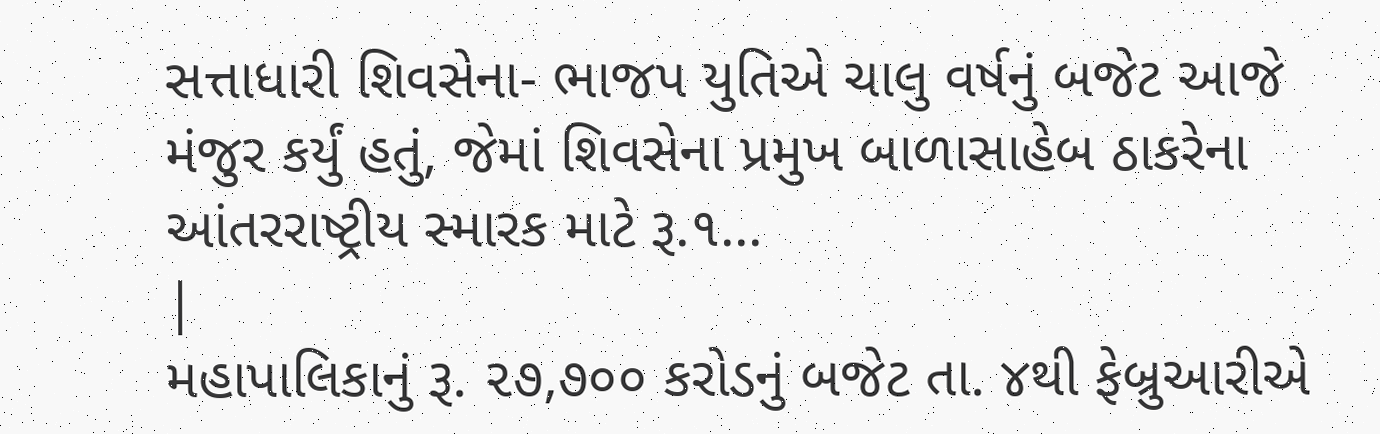સત્તાધારી શિવસેના- ભાજપ યુતિએ ચાલુ વર્ષનું બજેટ આજે મંજુર કર્યું હતું, જેમાં શિવસેના પ્રમુખ બાળાસાહેબ ઠાકરેના આંતરરાષ્ટ્રીય સ્મારક માટે રૂ.૧...
|
મહાપાલિકાનું રૂ. ૨૭,૭૦૦ કરોડનું બજેટ તા. ૪થી ફેબ્રુઆરીએ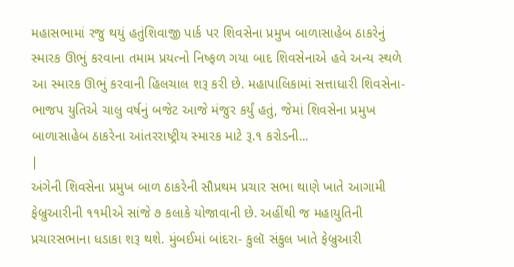મહાસભામાં રજુ થયું હતુંશિવાજી પાર્ક પર શિવસેના પ્રમુખ બાળાસાહેબ ઠાકરેનું સ્મારક ઊભું કરવાના તમામ પ્રયત્નો નિષ્ફળ ગયા બાદ શિવસેનાએ હવે અન્ય સ્થળે આ સ્મારક ઊભું કરવાની હિલચાલ શરૂ કરી છે. મહાપાલિકામાં સત્તાધારી શિવસેના- ભાજપ યુતિએ ચાલુ વર્ષનું બજેટ આજે મંજુર કર્યું હતું, જેમાં શિવસેના પ્રમુખ બાળાસાહેબ ઠાકરેના આંતરરાષ્ટ્રીય સ્મારક માટે રૂ.૧ કરોડની...
|
અંગેની શિવસેના પ્રમુખ બાળ ઠાકરેની સૌપ્રથમ પ્રચાર સભા થાણે ખાતે આગામી ફેબ્રુઆરીની ૧૧મીએ સાંજે ૭ કલાકે યોજાવાની છે. અહીંથી જ મહાયુતિની પ્રચારસભાના ધડાકા શરૂ થશે. મુંબઈમાં બાંદરા- કુલૉ સંકુલ ખાતે ફેબ્રુઆરી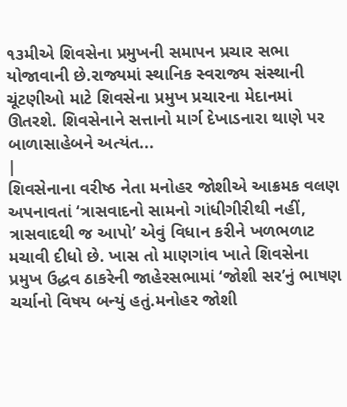૧૩મીએ શિવસેના પ્રમુખની સમાપન પ્રચાર સભા યોજાવાની છે.રાજ્યમાં સ્થાનિક સ્વરાજ્ય સંસ્થાની ચૂંટણીઓ માટે શિવસેના પ્રમુખ પ્રચારના મેદાનમાં ઊતરશે. શિવસેનાને સત્તાનો માર્ગ દેખાડનારા થાણે પર બાળાસાહેબને અત્યંત...
|
શિવસેનાના વરીષ્ઠ નેતા મનોહર જોશીએ આક્રમક વલણ અપનાવતાં ‘ત્રાસવાદનો સામનો ગાંધીગીરીથી નહીં, ત્રાસવાદથી જ આપો’ એવું વિધાન કરીને ખળભળાટ મચાવી દીધો છે. ખાસ તો માણગાંવ ખાતે શિવસેના પ્રમુખ ઉદ્ધવ ઠાકરેની જાહેરસભામાં ‘જોશી સર’નું ભાષણ ચર્ચાનો વિષય બન્યું હતું.મનોહર જોશી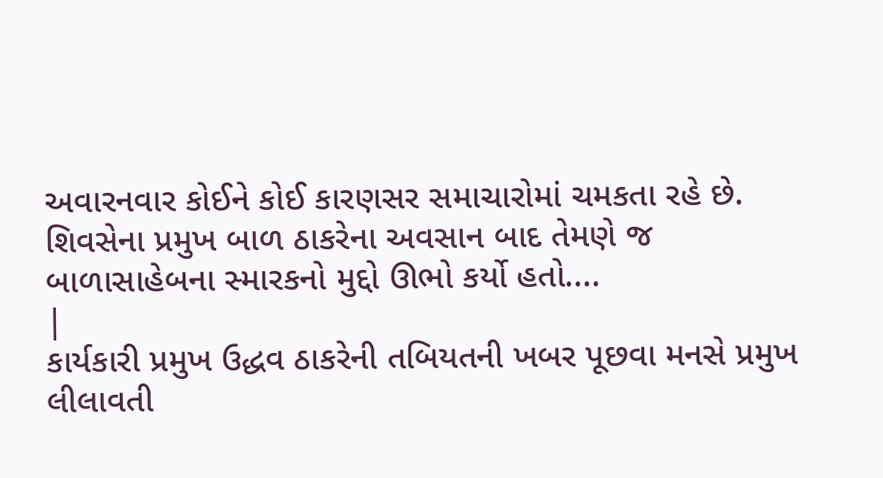અવારનવાર કોઈને કોઈ કારણસર સમાચારોમાં ચમકતા રહે છે. શિવસેના પ્રમુખ બાળ ઠાકરેના અવસાન બાદ તેમણે જ બાળાસાહેબના સ્મારકનો મુદ્દો ઊભો કર્યો હતો....
|
કાર્યકારી પ્રમુખ ઉદ્ધવ ઠાકરેની તબિયતની ખબર પૂછવા મનસે પ્રમુખ લીલાવતી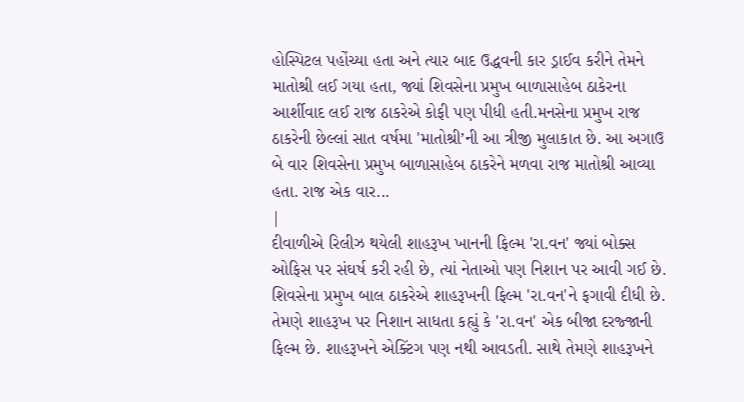હોસ્પિટલ પહોંચ્યા હતા અને ત્યાર બાદ ઉદ્ધવની કાર ડ્રાઈવ કરીને તેમને માતોશ્રી લઈ ગયા હતા, જ્યાં શિવસેના પ્રમુખ બાળાસાહેબ ઠાકેરના આર્શીવાદ લઈ રાજ ઠાકરેએ કોફી પણ પીધી હતી.મનસેના પ્રમુખ રાજ ઠાકરેની છેલ્લાં સાત વર્ષમા 'માતોશ્રી’ની આ ત્રીજી મુલાકાત છે. આ અગાઉ બે વાર શિવસેના પ્રમુખ બાળાસાહેબ ઠાકરેને મળવા રાજ માતોશ્રી આવ્યા હતા. રાજ એક વાર...
|
દીવાળીએ રિલીઝ થયેલી શાહરૂખ ખાનની ફિલ્મ 'રા.વન' જ્યાં બોક્સ ઓફિસ પર સંઘર્ષ કરી રહી છે, ત્યાં નેતાઓ પણ નિશાન પર આવી ગઈ છે. શિવસેના પ્રમુખ બાલ ઠાકરેએ શાહરૂખની ફિલ્મ 'રા.વન'ને ફગાવી દીધી છે. તેમણે શાહરૂખ પર નિશાન સાધતા કહ્યું કે 'રા.વન' એક બીજા દરજ્જાની ફિલ્મ છે. શાહરૂખને એક્ટિંગ પણ નથી આવડતી. સાથે તેમણે શાહરૂખને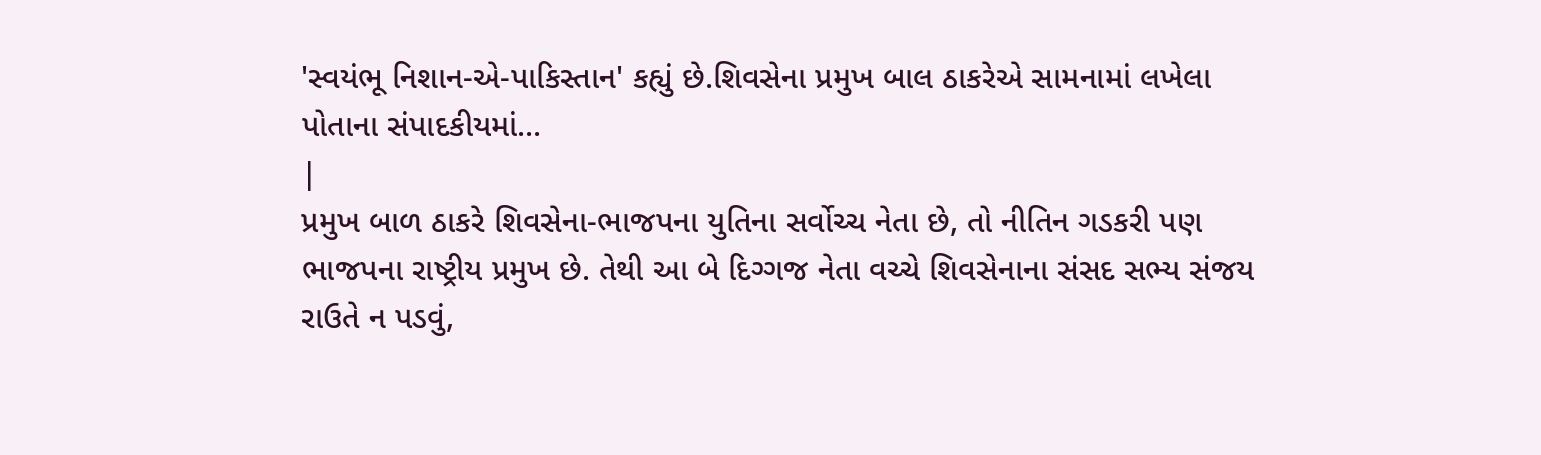'સ્વયંભૂ નિશાન-એ-પાકિસ્તાન' કહ્યું છે.શિવસેના પ્રમુખ બાલ ઠાકરેએ સામનામાં લખેલા પોતાના સંપાદકીયમાં...
|
પ્રમુખ બાળ ઠાકરે શિવસેના-ભાજપના યુતિના સર્વોચ્ચ નેતા છે, તો નીતિન ગડકરી પણ ભાજપના રાષ્ટ્રીય પ્રમુખ છે. તેથી આ બે દિગ્ગજ નેતા વચ્ચે શિવસેનાના સંસદ સભ્ય સંજય રાઉતે ન પડવું,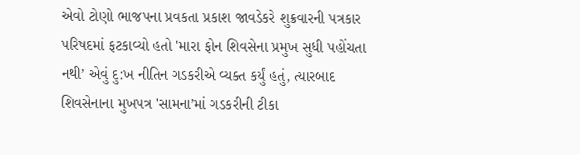એવો ટોણો ભાજપના પ્રવકતા પ્રકાશ જાવડેકરે શુક્રવારની પત્રકાર પરિષદમાં ફટકાવ્યો હતો 'મારા ફોન શિવસેના પ્રમુખ સુધી પહોંચતા નથી’ એવું દુ:ખ નીતિન ગડકરીએ વ્યક્ત કર્યું હતું, ત્યારબાદ શિવસેનાના મુખપત્ર 'સામના’માં ગડકરીની ટીકા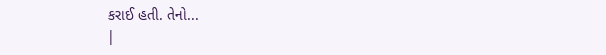કરાઈ હતી. તેનો...
|